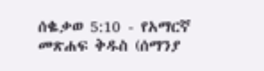ሰቈቃወ 5:10 - የአማርኛ መጽሐፍ ቅዱስ (ሰማንያ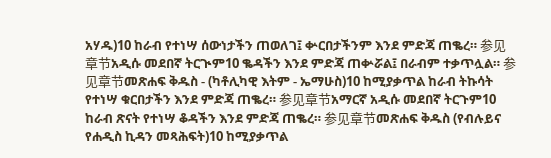አሃዱ)10 ከራብ የተነሣ ሰውነታችን ጠወለገ፤ ቍርበታችንም እንደ ምድጃ ጠቈረ። 参见章节አዲሱ መደበኛ ትርጒም10 ቈዳችን እንደ ምድጃ ጠቍሯል፤ በራብም ተቃጥሏል። 参见章节መጽሐፍ ቅዱስ - (ካቶሊካዊ እትም - ኤማሁስ)10 ከሚያቃጥል ከራብ ትኩሳት የተነሣ ቁርበታችን እንደ ምድጃ ጠቈረ። 参见章节አማርኛ አዲሱ መደበኛ ትርጉም10 ከራብ ጽናት የተነሣ ቆዳችን እንደ ምድጃ ጠቈረ። 参见章节መጽሐፍ ቅዱስ (የብሉይና የሐዲስ ኪዳን መጻሕፍት)10 ከሚያቃጥል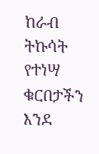ከራብ ትኩሳት የተነሣ ቁርበታችን እንደ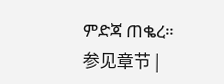ምድጃ ጠቈረ። 参见章节 |